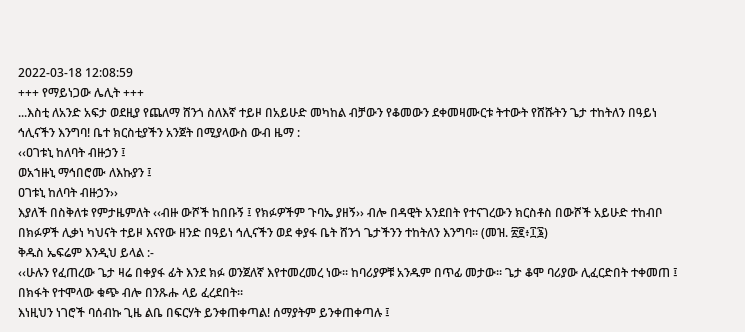2022-03-18 12:08:59
+++ የማይነጋው ሌሊት +++
...እስቲ ለአንድ አፍታ ወደዚያ የጨለማ ሸንጎ ስለእኛ ተይዞ በአይሁድ መካከል ብቻውን የቆመውን ደቀመዛሙርቱ ትተውት የሸሹትን ጌታ ተከትለን በዓይነ ኅሊናችን እንግባ! ቤተ ክርስቲያችን አንጀት በሚያላውስ ውብ ዜማ :
‹‹ዐገቱኒ ከለባት ብዙኃን ፤
ወአኀዙኒ ማኅበሮሙ ለእኩያን ፤
ዐገቱኒ ከለባት ብዙኃን››
እያለች በስቅለቱ የምታዜምለት ‹‹ብዙ ውሾች ከበቡኝ ፤ የክፉዎችም ጉባኤ ያዘኝ›› ብሎ በዳዊት አንደበት የተናገረውን ክርስቶስ በውሾች አይሁድ ተከብቦ በክፉዎች ሊቃነ ካህናት ተይዞ እናየው ዘንድ በዓይነ ኅሊናችን ወደ ቀያፋ ቤት ሸንጎ ጌታችንን ተከትለን እንግባ፡፡ (መዝ. ፳፪፥፲፮)
ቅዱስ ኤፍሬም እንዲህ ይላል :-
‹‹ሁሉን የፈጠረው ጌታ ዛሬ በቀያፋ ፊት እንደ ክፉ ወንጀለኛ እየተመረመረ ነው፡፡ ከባሪያዎቹ አንዱም በጥፊ መታው፡፡ ጌታ ቆሞ ባሪያው ሊፈርድበት ተቀመጠ ፤ በክፋት የተሞላው ቁጭ ብሎ በንጹሑ ላይ ፈረደበት፡፡
እነዚህን ነገሮች ባሰብኩ ጊዜ ልቤ በፍርሃት ይንቀጠቀጣል! ሰማያትም ይንቀጠቀጣሉ ፤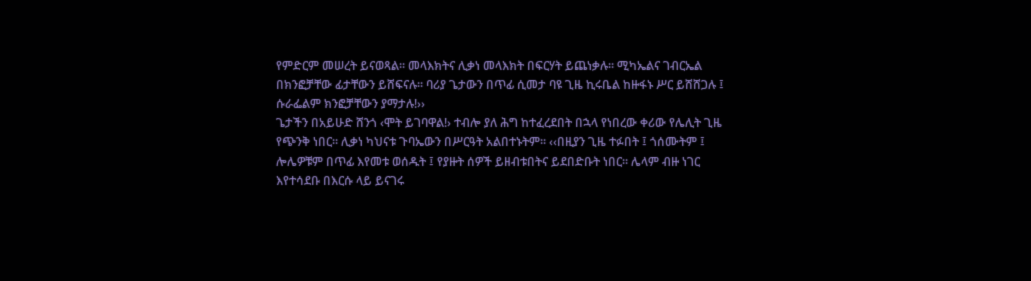የምድርም መሠረት ይናወጻል፡፡ መላእክትና ሊቃነ መላእክት በፍርሃት ይጨነቃሉ፡፡ ሚካኤልና ገብርኤል በክንፎቻቸው ፊታቸውን ይሸፍናሉ፡፡ ባሪያ ጌታውን በጥፊ ሲመታ ባዩ ጊዜ ኪሩቤል ከዙፋኑ ሥር ይሸሸጋሉ ፤ ሱራፌልም ክንፎቻቸውን ያማታሉ!››
ጌታችን በአይሁድ ሸንጎ ‹ሞት ይገባዋል!› ተብሎ ያለ ሕግ ከተፈረደበት በኋላ የነበረው ቀሪው የሌሊት ጊዜ የጭንቅ ነበር፡፡ ሊቃነ ካህናቱ ጉባኤውን በሥርዓት አልበተኑትም፡፡ ‹‹በዚያን ጊዜ ተፉበት ፤ ጎሰሙትም ፤ ሎሌዎቹም በጥፊ እየመቱ ወሰዱት ፤ የያዙት ሰዎች ይዘብቱበትና ይደበድቡት ነበር፡፡ ሌላም ብዙ ነገር እየተሳደቡ በእርሱ ላይ ይናገሩ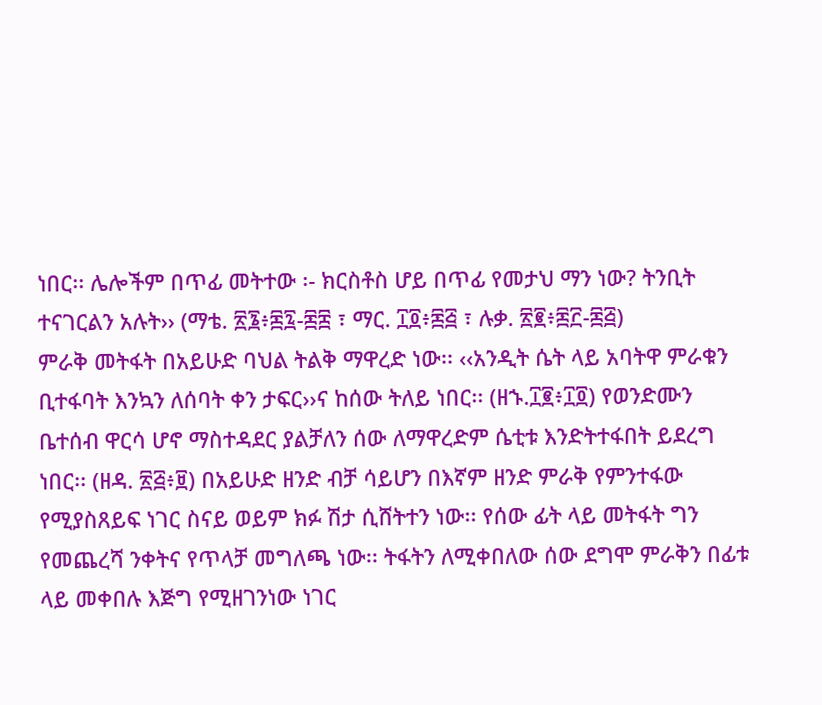ነበር፡፡ ሌሎችም በጥፊ መትተው ፡- ክርስቶስ ሆይ በጥፊ የመታህ ማን ነው? ትንቢት ተናገርልን አሉት›› (ማቴ. ፳፮፥፷፯‐፷፰ ፣ ማር. ፲፬፥፷፭ ፣ ሉቃ. ፳፪፥፷፫‐፷፭)
ምራቅ መትፋት በአይሁድ ባህል ትልቅ ማዋረድ ነው፡፡ ‹‹አንዲት ሴት ላይ አባትዋ ምራቁን ቢተፋባት እንኳን ለሰባት ቀን ታፍር››ና ከሰው ትለይ ነበር፡፡ (ዘኁ.፲፪፥፲፬) የወንድሙን ቤተሰብ ዋርሳ ሆኖ ማስተዳደር ያልቻለን ሰው ለማዋረድም ሴቲቱ እንድትተፋበት ይደረግ ነበር፡፡ (ዘዳ. ፳፭፥፱) በአይሁድ ዘንድ ብቻ ሳይሆን በእኛም ዘንድ ምራቅ የምንተፋው የሚያስጸይፍ ነገር ስናይ ወይም ክፉ ሽታ ሲሸትተን ነው፡፡ የሰው ፊት ላይ መትፋት ግን የመጨረሻ ንቀትና የጥላቻ መግለጫ ነው፡፡ ትፋትን ለሚቀበለው ሰው ደግሞ ምራቅን በፊቱ ላይ መቀበሉ እጅግ የሚዘገንነው ነገር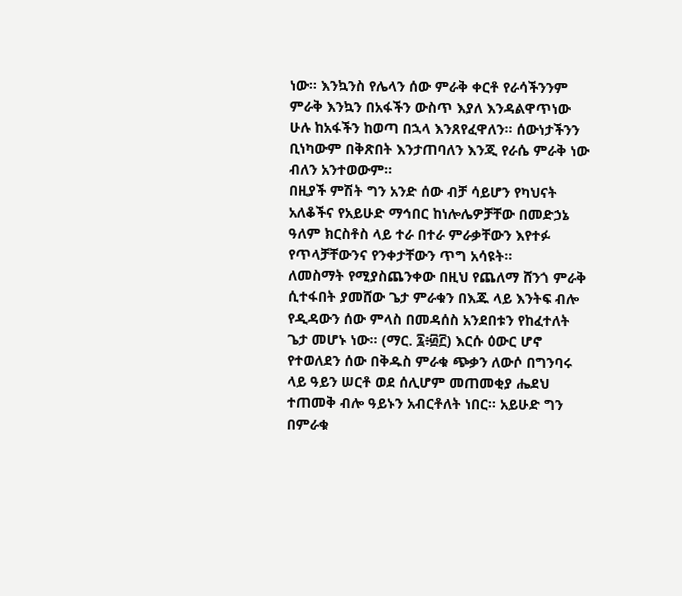ነው፡፡ እንኳንስ የሌላን ሰው ምራቅ ቀርቶ የራሳችንንም ምራቅ እንኳን በአፋችን ውስጥ እያለ እንዳልዋጥነው ሁሉ ከአፋችን ከወጣ በኋላ እንጸየፈዋለን፡፡ ሰውነታችንን ቢነካውም በቅጽበት እንታጠባለን እንጂ የራሴ ምራቅ ነው ብለን አንተወውም፡፡
በዚያች ምሽት ግን አንድ ሰው ብቻ ሳይሆን የካህናት አለቆችና የአይሁድ ማኅበር ከነሎሌዎቻቸው በመድኃኔ ዓለም ክርስቶስ ላይ ተራ በተራ ምራቃቸውን እየተፉ የጥላቻቸውንና የንቀታቸውን ጥግ አሳዩት፡፡
ለመስማት የሚያስጨንቀው በዚህ የጨለማ ሸንጎ ምራቅ ሲተፋበት ያመሸው ጌታ ምራቁን በእጁ ላይ እንትፍ ብሎ የዲዳውን ሰው ምላስ በመዳሰስ አንደበቱን የከፈተለት ጌታ መሆኑ ነው፡፡ (ማር. ፯፥፴፫) እርሱ ዕውር ሆኖ የተወለደን ሰው በቅዱስ ምራቁ ጭቃን ለውሶ በግንባሩ ላይ ዓይን ሠርቶ ወደ ሰሊሆም መጠመቂያ ሔደህ ተጠመቅ ብሎ ዓይኑን አብርቶለት ነበር፡፡ አይሁድ ግን በምራቁ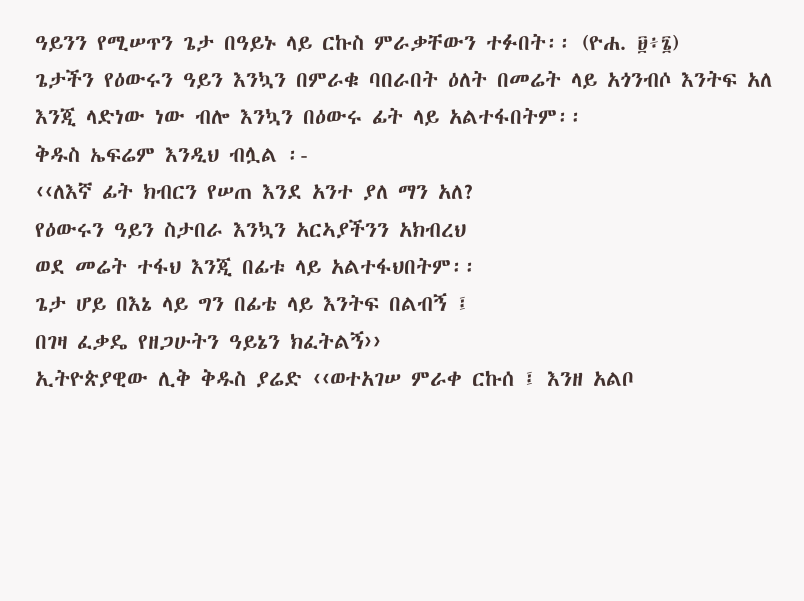ዓይንን የሚሠጥን ጌታ በዓይኑ ላይ ርኩስ ምራቃቸውን ተፉበት፡፡ (ዮሐ. ፱፥፮)
ጌታችን የዕውሩን ዓይን እንኳን በምራቁ ባበራበት ዕለት በመሬት ላይ አጎንብሶ እንትፍ አለ እንጂ ላድነው ነው ብሎ እንኳን በዕውሩ ፊት ላይ አልተፋበትም፡፡
ቅዱስ ኤፍሬም እንዲህ ብሏል ፡-
‹‹ለእኛ ፊት ክብርን የሠጠ እንደ አንተ ያለ ማን አለ?
የዕውሩን ዓይን ስታበራ እንኳን አርኣያችንን አክብረህ
ወደ መሬት ተፋህ እንጂ በፊቱ ላይ አልተፋህበትም፡፡
ጌታ ሆይ በእኔ ላይ ግን በፊቴ ላይ እንትፍ በልብኝ ፤
በገዛ ፈቃዴ የዘጋሁትን ዓይኔን ክፈትልኝ››
ኢትዮጵያዊው ሊቅ ቅዱስ ያሬድ ‹‹ወተአገሠ ምራቀ ርኩሰ ፤ እንዘ አልቦ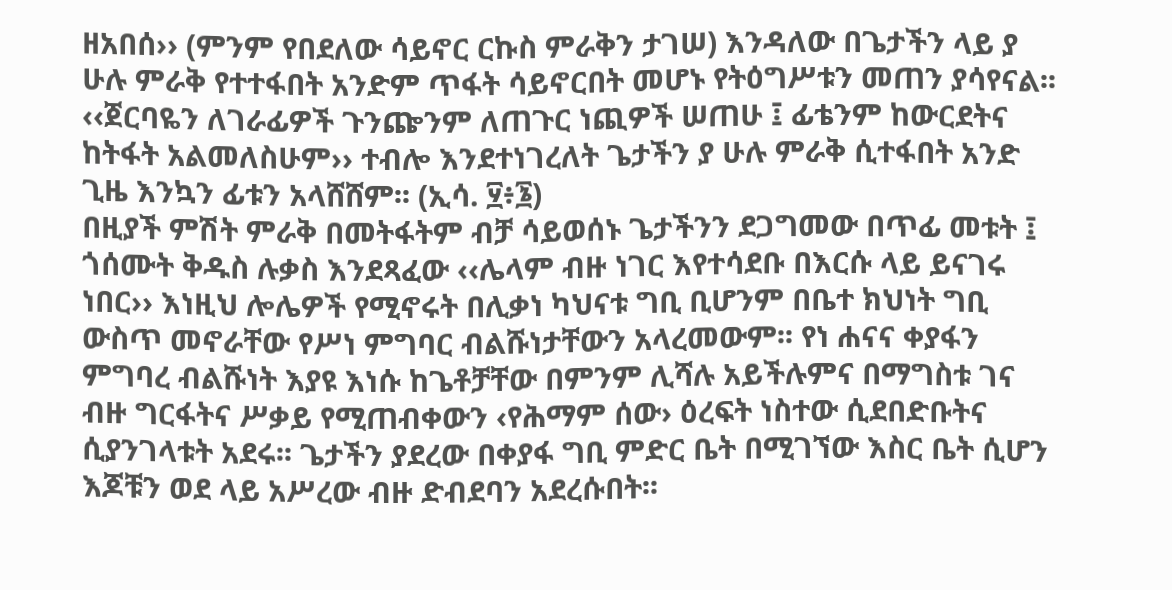ዘአበሰ›› (ምንም የበደለው ሳይኖር ርኩስ ምራቅን ታገሠ) እንዳለው በጌታችን ላይ ያ ሁሉ ምራቅ የተተፋበት አንድም ጥፋት ሳይኖርበት መሆኑ የትዕግሥቱን መጠን ያሳየናል፡፡ ‹‹ጀርባዬን ለገራፊዎች ጉንጬንም ለጠጉር ነጪዎች ሠጠሁ ፤ ፊቴንም ከውርደትና ከትፋት አልመለስሁም›› ተብሎ እንደተነገረለት ጌታችን ያ ሁሉ ምራቅ ሲተፋበት አንድ ጊዜ እንኳን ፊቱን አላሸሸም፡፡ (ኢሳ. ፶፥፮)
በዚያች ምሽት ምራቅ በመትፋትም ብቻ ሳይወሰኑ ጌታችንን ደጋግመው በጥፊ መቱት ፤ ጎሰሙት ቅዱስ ሉቃስ እንደጻፈው ‹‹ሌላም ብዙ ነገር እየተሳደቡ በእርሱ ላይ ይናገሩ ነበር›› እነዚህ ሎሌዎች የሚኖሩት በሊቃነ ካህናቱ ግቢ ቢሆንም በቤተ ክህነት ግቢ ውስጥ መኖራቸው የሥነ ምግባር ብልሹነታቸውን አላረመውም፡፡ የነ ሐናና ቀያፋን ምግባረ ብልሹነት እያዩ እነሱ ከጌቶቻቸው በምንም ሊሻሉ አይችሉምና በማግስቱ ገና ብዙ ግርፋትና ሥቃይ የሚጠብቀውን ‹የሕማም ሰው› ዕረፍት ነስተው ሲደበድቡትና ሲያንገላቱት አደሩ፡፡ ጌታችን ያደረው በቀያፋ ግቢ ምድር ቤት በሚገኘው እስር ቤት ሲሆን እጆቹን ወደ ላይ አሥረው ብዙ ድብደባን አደረሱበት፡፡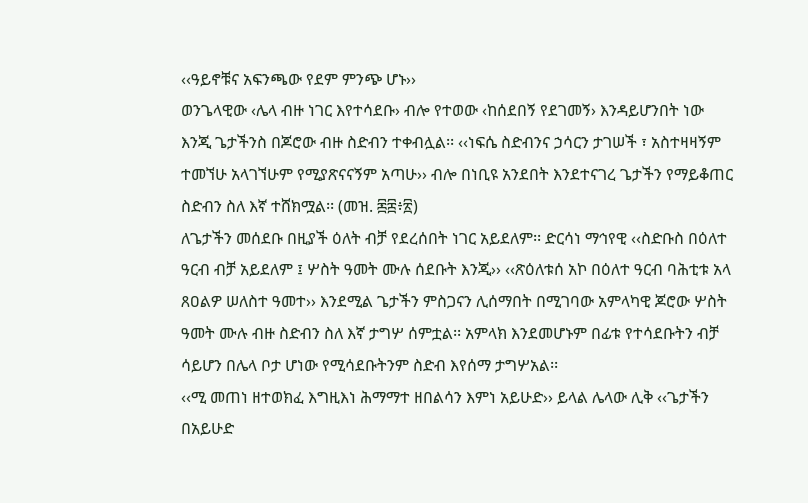‹‹ዓይኖቹና አፍንጫው የደም ምንጭ ሆኑ››
ወንጌላዊው ‹ሌላ ብዙ ነገር እየተሳደቡ› ብሎ የተወው ‹ከሰደበኝ የደገመኝ› እንዳይሆንበት ነው እንጂ ጌታችንስ በጆሮው ብዙ ስድብን ተቀብሏል፡፡ ‹‹ነፍሴ ስድብንና ኃሳርን ታገሠች ፣ አስተዛዛኝም ተመኘሁ አላገኘሁም የሚያጽናናኝም አጣሁ›› ብሎ በነቢዩ አንደበት እንደተናገረ ጌታችን የማይቆጠር ስድብን ስለ እኛ ተሸክሟል፡፡ (መዝ. ፷፰፥፳)
ለጌታችን መሰደቡ በዚያች ዕለት ብቻ የደረሰበት ነገር አይደለም፡፡ ድርሳነ ማኅየዊ ‹‹ስድቡስ በዕለተ ዓርብ ብቻ አይደለም ፤ ሦስት ዓመት ሙሉ ሰደቡት እንጂ›› ‹‹ጽዕለቱሰ አኮ በዕለተ ዓርብ ባሕቲቱ አላ ጸዐልዎ ሠለስተ ዓመተ›› እንደሚል ጌታችን ምስጋናን ሊሰማበት በሚገባው አምላካዊ ጆሮው ሦስት ዓመት ሙሉ ብዙ ስድብን ስለ እኛ ታግሦ ሰምቷል፡፡ አምላክ እንደመሆኑም በፊቱ የተሳደቡትን ብቻ ሳይሆን በሌላ ቦታ ሆነው የሚሳደቡትንም ስድብ እየሰማ ታግሦአል፡፡
‹‹ሚ መጠነ ዘተወክፈ እግዚእነ ሕማማተ ዘበልሳን እምነ አይሁድ›› ይላል ሌላው ሊቅ ‹‹ጌታችን በአይሁድ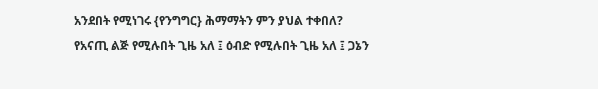አንደበት የሚነገሩ {የንግግር} ሕማማትን ምን ያህል ተቀበለ? የአናጢ ልጅ የሚሉበት ጊዜ አለ ፤ ዕብድ የሚሉበት ጊዜ አለ ፤ ጋኔን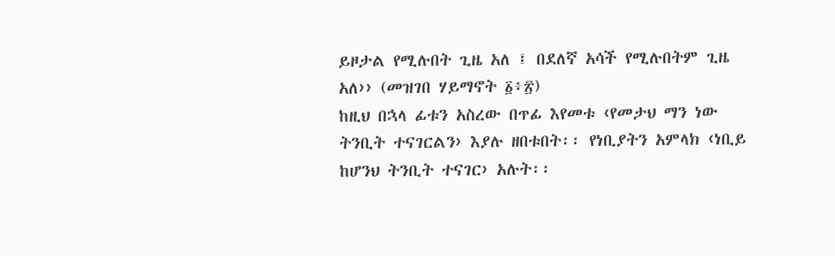ይዞታል የሚሉበት ጊዜ አለ ፤ በደለኛ አሳች የሚሉበትም ጊዜ አለ›› (መዝገበ ሃይማኖት ፩፥፳)
ከዚህ በኋላ ፊቱን አስረው በጥፊ እየመቱ ‹የመታህ ማን ነው ትንቢት ተናገርልን› እያሉ ዘበቱበት፡፡ የነቢያትን አምላክ ‹ነቢይ ከሆንህ ትንቢት ተናገር› አሉት፡፡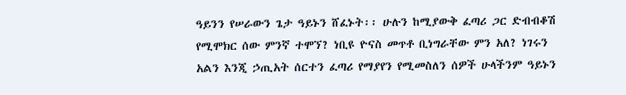ዓይንን የሠራውን ጌታ ዓይኑን ሸፈኑት፡፡ ሁሉን ከሚያውቅ ፈጣሪ ጋር ድብብቆሽ የሚሞክር ሰው ምንኛ ተሞኘ? ነቢዩ ዮናስ መጥቶ ቢነግራቸው ምን አለ? ነገሩን አልን እንጂ ኃጢአት ሰርተን ፈጣሪ የማያየን የሚመስለን ሰዎች ሁላችንም ዓይኑን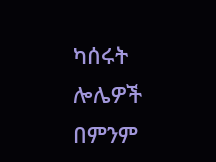ካሰሩት ሎሌዎች በምንም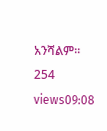አንሻልም፡፡
254 views09:08